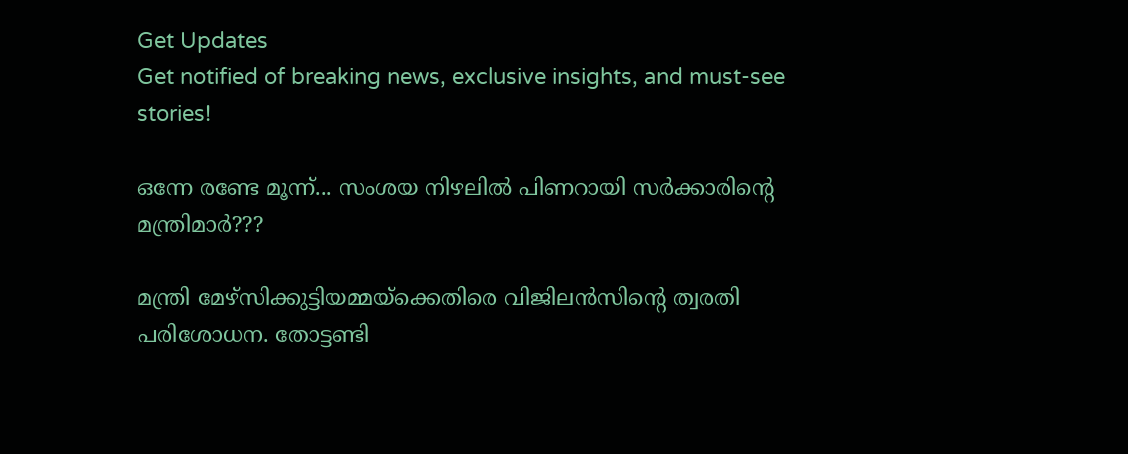Get Updates
Get notified of breaking news, exclusive insights, and must-see stories!

ഒന്നേ രണ്ടേ മൂന്ന്... സംശയ നിഴലില്‍ പിണറായി സര്‍ക്കാരിന്റെ മന്ത്രിമാര്‍???

മന്ത്രി മേഴ്‌സിക്കുട്ടിയമ്മയ്‌ക്കെതിരെ വിജിലന്‍സിന്റെ ത്വരതി പരിശോധന. തോട്ടണ്ടി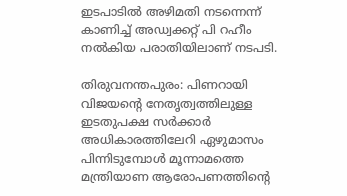ഇടപാടില്‍ അഴിമതി നടന്നെന്ന് കാണിച്ച് അഡ്വക്കറ്റ് പി റഹീം നല്‍കിയ പരാതിയിലാണ് നടപടി.

തിരുവനന്തപുരം: പിണറായി വിജയന്റെ നേതൃത്വത്തിലുള്ള ഇടതുപക്ഷ സര്‍ക്കാര്‍ അധികാരത്തിലേറി ഏഴുമാസം പിന്നിടുമ്പോള്‍ മൂന്നാമത്തെ മന്ത്രിയാണ ആരോപണത്തിന്റെ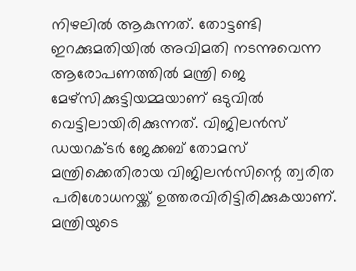നിഴലില്‍ ആകുന്നത്. തോട്ടണ്ടി ഇറക്കുമതിയില്‍ അവിമതി നടന്നുവെന്ന ആരോപണത്തില്‍ മന്ത്രി ജെ മേഴ്‌സിക്കുട്ടിയമ്മയാണ് ഒടുവില്‍ വെട്ടിലായിരിക്കുന്നത്. വിജിലന്‍സ് ഡയറക്ടര്‍ ജേക്കബ് തോമസ് മന്ത്രിക്കെതിരായ വിജിലന്‍സിന്റെ ത്വരിത പരിശോധനയ്ക്ക് ഉത്തരവിരിട്ടിരിക്കുകയാണ്. മന്ത്രിയുടെ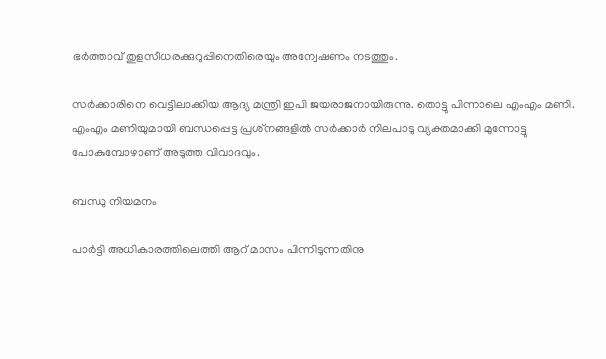ഭര്‍ത്താവ് തുളസീധരക്കുറുപ്പിനെതിരെയും അന്വേഷണം നടത്തും.

സര്‍ക്കാരിനെ വെട്ടിലാക്കിയ ആദ്യ മന്ത്രി ഇപി ജയരാജനായിരുന്നു. തൊട്ടു പിന്നാലെ എംഎം മണി. എംഎം മണിയുമായി ബന്ധപ്പെട്ട പ്രശ്‌നങ്ങളില്‍ സര്‍ക്കാര്‍ നിലപാടു വ്യക്തമാക്കി മുന്നോട്ടു പോകുമ്പോഴാണ് അടുത്ത വിവാദവും.

ബന്ധു നിയമനം

പാര്‍ട്ടി അധികാരത്തിലെത്തി ആറ് മാസം പിന്നിടുന്നതിനു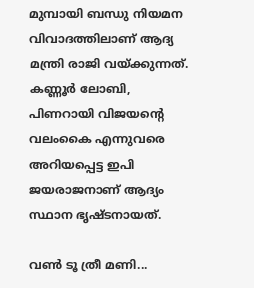മുമ്പായി ബന്ധു നിയമന വിവാദത്തിലാണ് ആദ്യ മന്ത്രി രാജി വയ്ക്കുന്നത്. കണ്ണൂര്‍ ലോബി, പിണറായി വിജയന്റെ വലംകൈ എന്നുവരെ അറിയപ്പെട്ട ഇപി ജയരാജനാണ് ആദ്യം സ്ഥാന ഭൃഷ്ടനായത്.

വണ്‍ ടൂ ത്രീ മണി...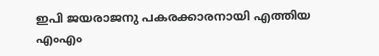ഇപി ജയരാജനു പകരക്കാരനായി എത്തിയ എംഎം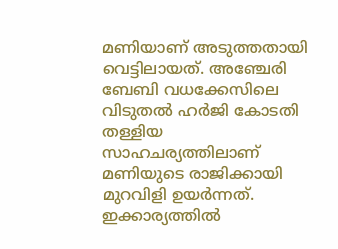മണിയാണ് അടുത്തതായി വെട്ടിലായത്. അഞ്ചേരി ബേബി വധക്കേസിലെ വിടുതല്‍ ഹര്‍ജി കോടതി തള്ളിയ സാഹചര്യത്തിലാണ് മണിയുടെ രാജിക്കായി മുറവിളി ഉയര്‍ന്നത്. ഇക്കാര്യത്തില്‍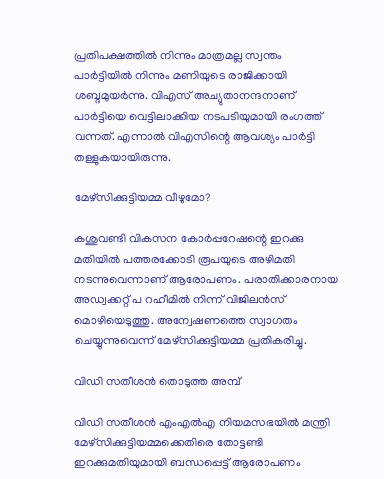പ്രതിപക്ഷത്തില്‍ നിന്നും മാത്രമല്ല സ്വന്തം പാര്‍ട്ടിയില്‍ നിന്നും മണിയുടെ രാജിക്കായി ശബ്ദമുയര്‍ന്നു. വിഎസ് അച്യുതാനന്ദനാണ് പാര്‍ട്ടിയെ വെട്ടിലാക്കിയ നടപടിയുമായി രംഗത്ത് വന്നത്. എന്നാല്‍ വിഎസിന്റെ ആവശ്യം പാര്‍ട്ടി തള്ളുകയായിരുന്നു.

മേഴ്‌സിക്കുട്ടിയമ്മ വീഴുമോ?

കശുവണ്ടി വികസന കോര്‍പ്പറേഷന്റെ ഇറക്കു മതിയില്‍ പത്തരക്കോടി രൂപയുടെ അഴിമതി നടന്നുവെന്നാണ് ആരോപണം. പരാതിക്കാരനായ അഡ്വക്കറ്റ് പ റഹീമില്‍ നിന്ന് വിജിലന്‍സ് മൊഴിയെടുത്തു. അന്വേഷണത്തെ സ്വാഗതം ചെയ്യുന്നുവെന്ന് മേഴ്‌സിക്കുട്ടിയമ്മ പ്രതികരിച്ചു.

വിഡി സതീശന്‍ തൊടുത്ത അമ്പ്

വിഡി സതീശന്‍ എംഎല്‍എ നിയമസഭയില്‍ മന്ത്രി മേഴ്‌സിക്കുട്ടിയമ്മക്കെതിരെ തോട്ടണ്ടി ഇറക്കുമതിയുമായി ബന്ധപ്പെട്ട് ആരോപണം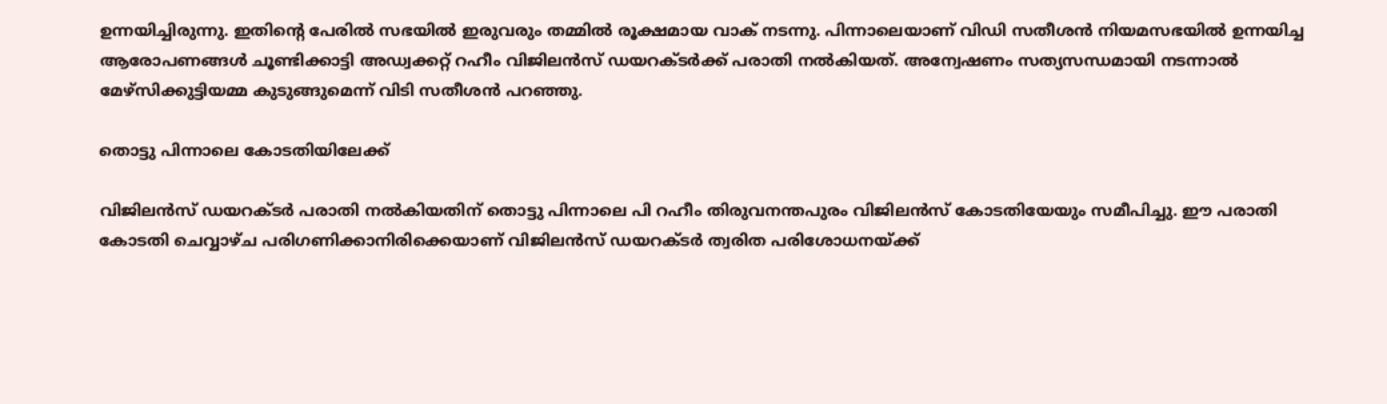ഉന്നയിച്ചിരുന്നു. ഇതിന്റെ പേരില്‍ സഭയില്‍ ഇരുവരും തമ്മില്‍ രൂക്ഷമായ വാക് നടന്നു. പിന്നാലെയാണ് വിഡി സതീശന്‍ നിയമസഭയില്‍ ഉന്നയിച്ച ആരോപണങ്ങള്‍ ചൂണ്ടിക്കാട്ടി അഡ്വക്കറ്റ് റഹീം വിജിലന്‍സ് ഡയറക്ടര്‍ക്ക് പരാതി നല്‍കിയത്. അന്വേഷണം സത്യസന്ധമായി നടന്നാല്‍ മേഴ്‌സിക്കുട്ടിയമ്മ കുടുങ്ങുമെന്ന് വിടി സതീശന്‍ പറഞ്ഞു.

തൊട്ടു പിന്നാലെ കോടതിയിലേക്ക്

വിജിലന്‍സ് ഡയറക്ടര്‍ പരാതി നല്‍കിയതിന് തൊട്ടു പിന്നാലെ പി റഹീം തിരുവനന്തപുരം വിജിലന്‍സ് കോടതിയേയും സമീപിച്ചു. ഈ പരാതി കോടതി ചെവ്വാഴ്ച പരിഗണിക്കാനിരിക്കെയാണ് വിജിലന്‍സ് ഡയറക്ടര്‍ ത്വരിത പരിശോധനയ്ക്ക്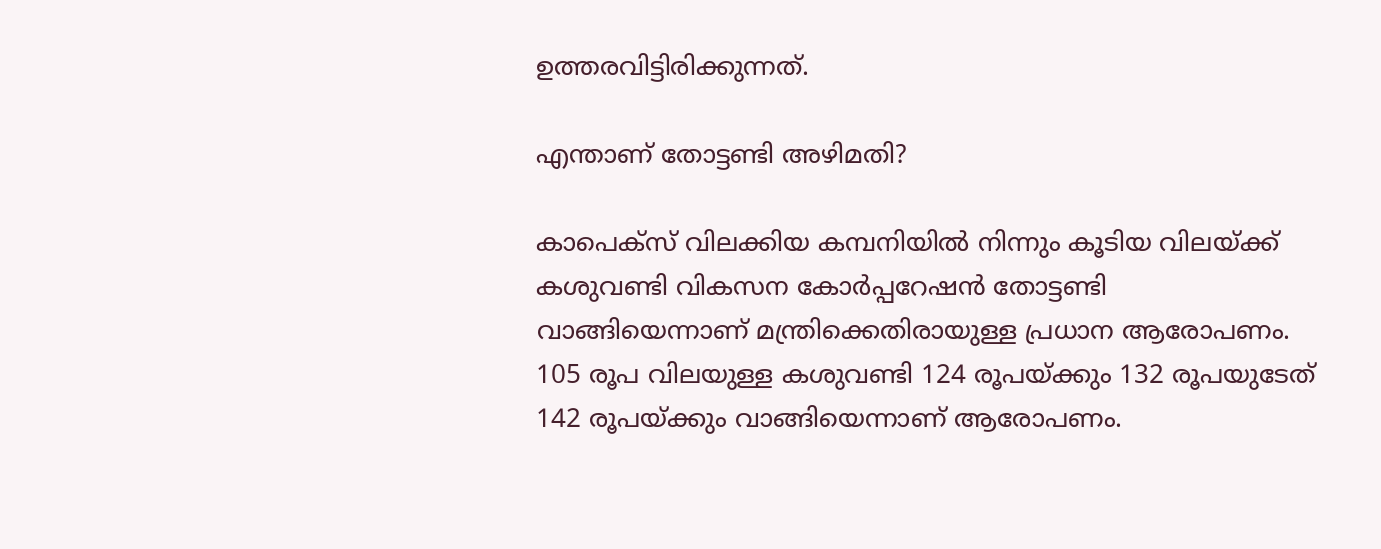ഉത്തരവിട്ടിരിക്കുന്നത്.

എന്താണ് തോട്ടണ്ടി അഴിമതി?

കാപെക്‌സ് വിലക്കിയ കമ്പനിയില്‍ നിന്നും കൂടിയ വിലയ്ക്ക് കശുവണ്ടി വികസന കോര്‍പ്പറേഷന്‍ തോട്ടണ്ടി വാങ്ങിയെന്നാണ് മന്ത്രിക്കെതിരായുള്ള പ്രധാന ആരോപണം. 105 രൂപ വിലയുള്ള കശുവണ്ടി 124 രൂപയ്ക്കും 132 രൂപയുടേത് 142 രൂപയ്ക്കും വാങ്ങിയെന്നാണ് ആരോപണം.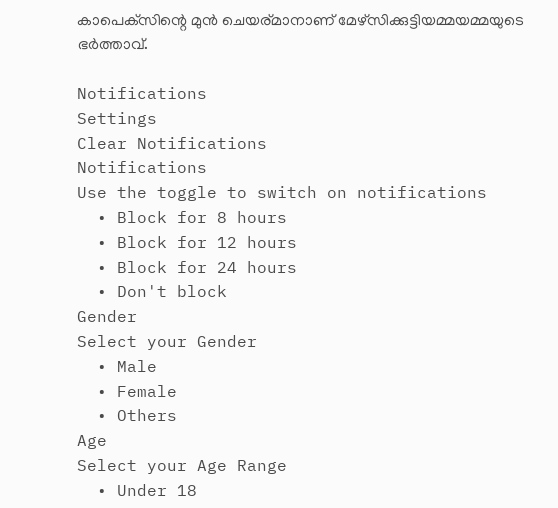കാപെക്‌സിന്റെ മുന്‍ ചെയര്മാനാണ് മേഴ്‌സിക്കുട്ടിയമ്മയമ്മയുടെ ഭര്‍ത്താവ്.

Notifications
Settings
Clear Notifications
Notifications
Use the toggle to switch on notifications
  • Block for 8 hours
  • Block for 12 hours
  • Block for 24 hours
  • Don't block
Gender
Select your Gender
  • Male
  • Female
  • Others
Age
Select your Age Range
  • Under 18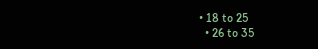• 18 to 25
  • 26 to 35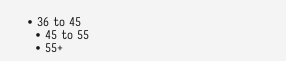• 36 to 45
  • 45 to 55
  • 55+